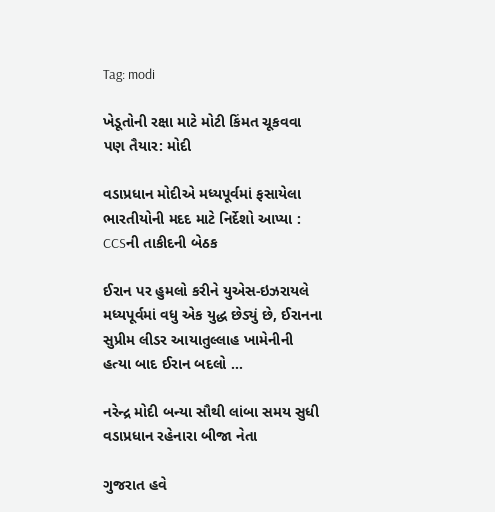Tag: modi

ખેડૂતોની રક્ષા માટે મોટી કિંમત ચૂકવવા પણ તૈયાર: મોદી

વડાપ્રધાન મોદીએ મધ્યપૂર્વમાં ફસાયેલા ભારતીયોની મદદ માટે નિર્દેશો આપ્યા : CCSની તાકીદની બેઠક

ઈરાન પર હુમલો કરીને યુએસ-ઇઝરાયલે મધ્યપૂર્વમાં વધુ એક યુદ્ધ છેડ્યું છે, ઈરાનના સુપ્રીમ લીડર આયાતુલ્લાહ ખામેનીની હત્યા બાદ ઈરાન બદલો ...

નરેન્દ્ર મોદી બન્યા સૌથી લાંબા સમય સુધી વડાપ્રધાન રહેનારા બીજા નેતા

ગુજરાત હવે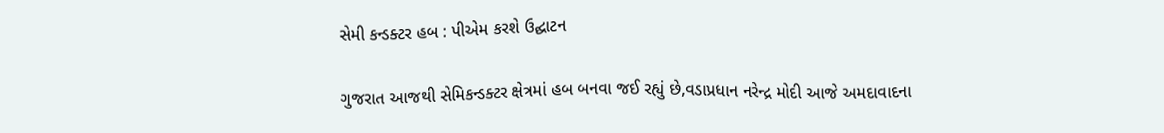સેમી કન્ડક્ટર હબ : પીએમ કરશે ઉદ્ઘાટન

ગુજરાત આજથી સેમિકન્ડક્ટર ક્ષેત્રમાં હબ બનવા જઈ રહ્યું છે,વડાપ્રધાન નરેન્દ્ર મોદી આજે અમદાવાદના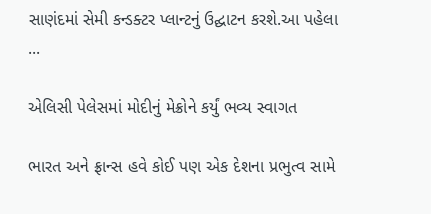સાણંદમાં સેમી કન્ડક્ટર પ્લાન્ટનું ઉદ્ઘાટન કરશે.આ પહેલા ...

એલિસી પેલેસમાં મોદીનું મેક્રોને કર્યું ભવ્ય સ્વાગત

ભારત અને ફ્રાન્સ હવે કોઈ પણ એક દેશના પ્રભુત્વ સામે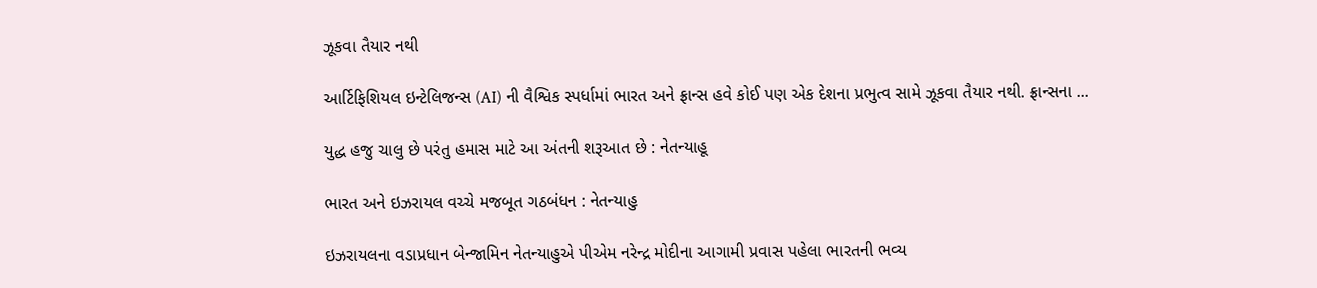ઝૂકવા તૈયાર નથી

આર્ટિફિશિયલ ઇન્ટેલિજન્સ (AI) ની વૈશ્વિક સ્પર્ધામાં ભારત અને ફ્રાન્સ હવે કોઈ પણ એક દેશના પ્રભુત્વ સામે ઝૂકવા તૈયાર નથી. ફ્રાન્સના ...

યુદ્ધ હજુ ચાલુ છે પરંતુ હમાસ માટે આ અંતની શરૂઆત છે : નેતન્યાહૂ

ભારત અને ઇઝરાયલ વચ્ચે મજબૂત ગઠબંધન : નેતન્યાહુ

ઇઝરાયલના વડાપ્રધાન બેન્જામિન નેતન્યાહુએ પીએમ નરેન્દ્ર મોદીના આગામી પ્રવાસ પહેલા ભારતની ભવ્ય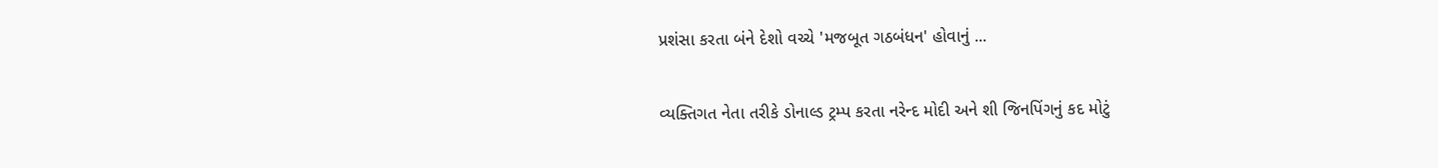પ્રશંસા કરતા બંને દેશો વચ્ચે 'મજબૂત ગઠબંધન' હોવાનું ...

વ્યક્તિગત નેતા તરીકે ડોનાલ્ડ ટ્રમ્પ કરતા નરેન્દ મોદી અને શી જિનપિંગનું કદ મોટું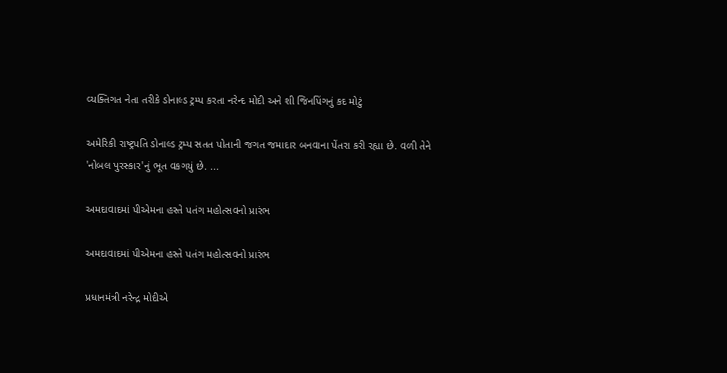વ્યક્તિગત નેતા તરીકે ડોનાલ્ડ ટ્રમ્પ કરતા નરેન્દ મોદી અને શી જિનપિંગનું કદ મોટું

અમેરિકી રાષ્ટ્રપતિ ડોનાલ્ડ ટ્રમ્પ સતત પોતાની જગત જમાદાર બનવાના પેંતરા કરી રહ્યા છે. વળી તેને 'નોબલ પુરસ્કાર'નું ભૂત વકગયું છે. ...

અમદાવાદમાં પીએમના હસ્તે પતંગ મહોત્સવનો પ્રારંભ

અમદાવાદમાં પીએમના હસ્તે પતંગ મહોત્સવનો પ્રારંભ

પ્રધાનમંત્રી નરેન્દ્ર મોદીએ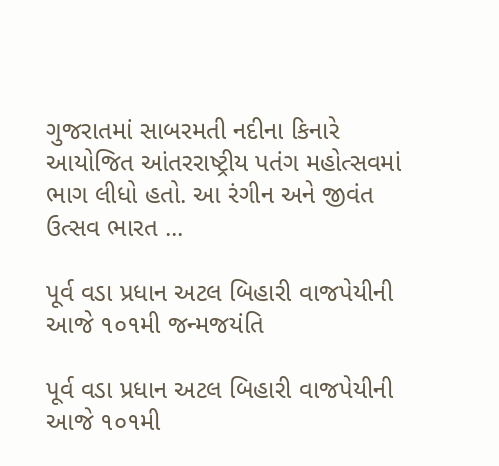ગુજરાતમાં સાબરમતી નદીના કિનારે આયોજિત આંતરરાષ્ટ્રીય પતંગ મહોત્સવમાં ભાગ લીધો હતો. આ રંગીન અને જીવંત ઉત્સવ ભારત ...

પૂર્વ વડા પ્રધાન અટલ બિહારી વાજપેયીની આજે ૧૦૧મી જન્મજયંતિ

પૂર્વ વડા પ્રધાન અટલ બિહારી વાજપેયીની આજે ૧૦૧મી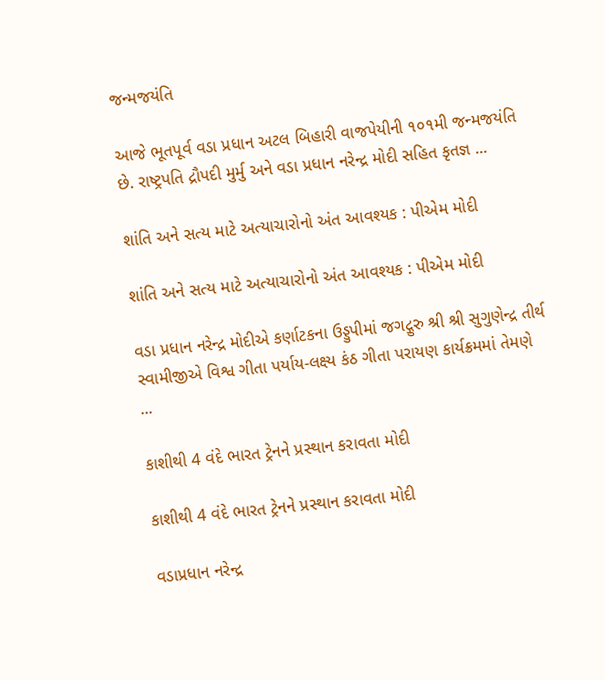જન્મજયંતિ

આજે ભૂતપૂર્વ વડા પ્રધાન અટલ બિહારી વાજપેયીની ૧૦૧મી જન્મજયંતિ છે. રાષ્ટ્રપતિ દ્રૌપદી મુર્મુ અને વડા પ્રધાન નરેન્દ્ર મોદી સહિત કૃતજ્ઞ ...

શાંતિ અને સત્ય માટે અત્યાચારોનો અંત આવશ્યક : પીએમ મોદી

શાંતિ અને સત્ય માટે અત્યાચારોનો અંત આવશ્યક : પીએમ મોદી

વડા પ્રધાન નરેન્દ્ર મોદીએ કર્ણાટકના ઉડ્ડુપીમાં જગદ્ગુરુ શ્રી શ્રી સુગુણેન્દ્ર તીર્થ સ્વામીજીએ વિશ્વ ગીતા પર્યાય-લક્ષ્ય કંઠ ગીતા પરાયણ કાર્યક્રમમાં તેમણે ...

કાશીથી 4 વંદે ભારત ટ્રેનને પ્રસ્થાન કરાવતા મોદી

કાશીથી 4 વંદે ભારત ટ્રેનને પ્રસ્થાન કરાવતા મોદી

વડાપ્રધાન નરેન્દ્ર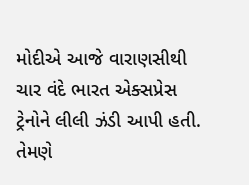મોદીએ આજે વારાણસીથી ચાર વંદે ભારત એક્સપ્રેસ ટ્રેનોને લીલી ઝંડી આપી હતી. તેમણે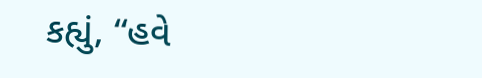કહ્યું, “હવે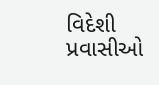વિદેશી પ્રવાસીઓ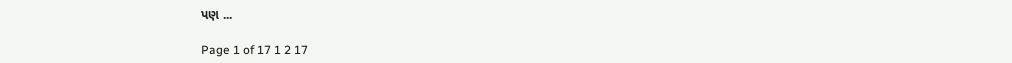પણ ...

Page 1 of 17 1 2 17